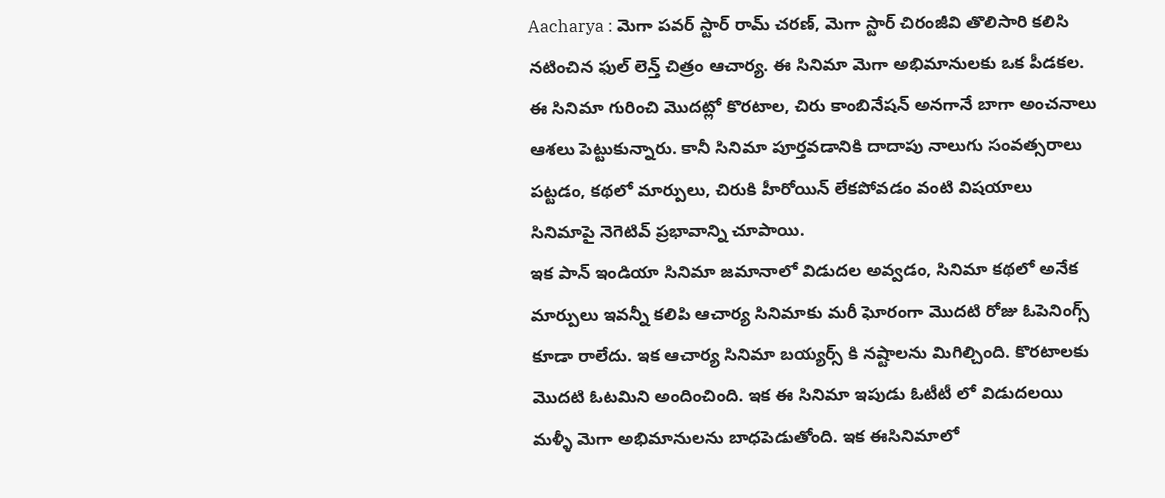Aacharya : మెగా పవర్ స్టార్ రామ్ చరణ్, మెగా స్టార్ చిరంజీవి తొలిసారి కలిసి నటించిన ఫుల్ లెన్త్ చిత్రం ఆచార్య. ఈ సినిమా మెగా అభిమానులకు ఒక పీడకల. ఈ సినిమా గురించి మొదట్లో కొరటాల, చిరు కాంబినేషన్ అనగానే బాగా అంచనాలు ఆశలు పెట్టుకున్నారు. కానీ సినిమా పూర్తవడానికి దాదాపు నాలుగు సంవత్సరాలు పట్టడం, కథలో మార్పులు, చిరుకి హీరోయిన్ లేకపోవడం వంటి విషయాలు సినిమాపై నెగెటివ్ ప్రభావాన్ని చూపాయి.
ఇక పాన్ ఇండియా సినిమా జమానాలో విడుదల అవ్వడం, సినిమా కథలో అనేక మార్పులు ఇవన్నీ కలిపి ఆచార్య సినిమాకు మరీ ఘోరంగా మొదటి రోజు ఓపెనింగ్స్ కూడా రాలేదు. ఇక ఆచార్య సినిమా బయ్యర్స్ కి నష్టాలను మిగిల్చింది. కొరటాలకు మొదటి ఓటమిని అందించింది. ఇక ఈ సినిమా ఇపుడు ఓటీటీ లో విడుదలయి మళ్ళీ మెగా అభిమానులను బాధపెడుతోంది. ఇక ఈసినిమాలో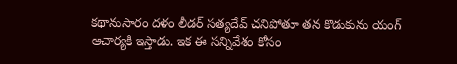కథానుసారం దళం లీడర్ సత్యదేవ్ చనిపోతూ తన కొడుకును యంగ్ ఆచార్యకి ఇస్తాడు. ఇక ఈ సన్నివేశం కోసం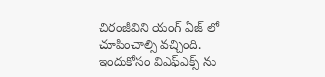చిరంజీవిని యంగ్ ఏజ్ లో చూపించాల్సి వచ్చింది. ఇందుకోసం విఎఫ్ఎక్స్ ను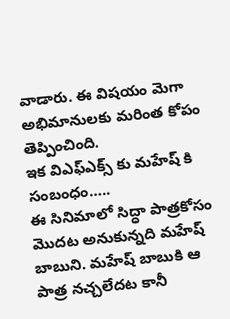వాడారు. ఈ విషయం మెగా అభిమానులకు మరింత కోపం తెప్పించింది.
ఇక విఎఫ్ఎక్స్ కు మహేష్ కి సంబంధం…..
ఈ సినిమాలో సిద్ధా పాత్రకోసం మొదట అనుకున్నది మహేష్ బాబుని. మహేష్ బాబుకి ఆ పాత్ర నచ్చలేదట కానీ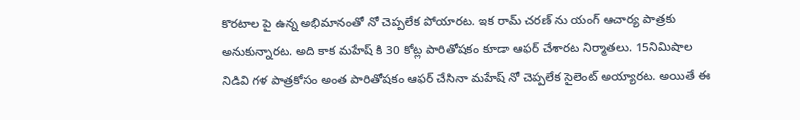కొరటాల పై ఉన్న అభిమానంతో నో చెప్పలేక పోయారట. ఇక రామ్ చరణ్ ను యంగ్ ఆచార్య పాత్రకు అనుకున్నారట. అది కాక మహేష్ కి 30 కోట్ల పారితోషకం కూడా ఆఫర్ చేశారట నిర్మాతలు. 15నిమిషాల నిడివి గళ పాత్రకోసం అంత పారితోషకం ఆఫర్ చేసినా మహేష్ నో చెప్పలేక సైలెంట్ అయ్యారట. అయితే ఈ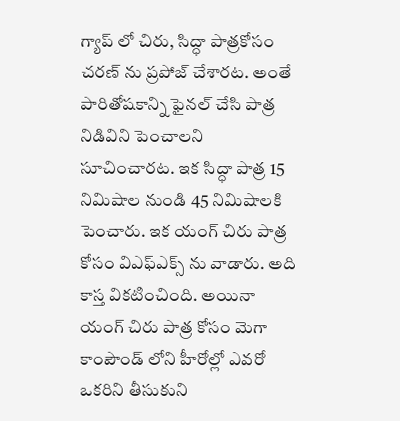గ్యాప్ లో చిరు, సిద్ధా పాత్రకోసం చరణ్ ను ప్రపోజ్ చేశారట. అంతే పారితోషకాన్ని ఫైనల్ చేసి పాత్ర నిడివిని పెంచాలని సూచించారట. ఇక సిద్ధా పాత్ర 15 నిమిషాల నుండి 45 నిమిషాలకి పెంచారు. ఇక యంగ్ చిరు పాత్ర కోసం విఎఫ్ఎక్స్ ను వాడారు. అది కాస్త వికటించింది. అయినా యంగ్ చిరు పాత్ర కోసం మెగా కాంపౌండ్ లోని హీరోల్లో ఎవరో ఒకరిని తీసుకుని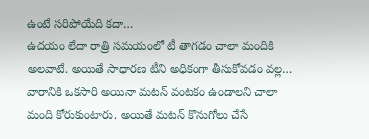ఉంటే సరిపోయేది కదా…
ఉదయం లేదా రాత్రి సమయంలో టీ తాగడం చాలా మందికి అలవాటే. అయితే సాధారణ టీని అధికంగా తీసుకోవడం వల్ల…
వారానికి ఒకసారి అయినా మటన్ వంటకం ఉండాలని చాలా మంది కోరుకుంటారు. అయితే మటన్ కొనుగోలు చేసే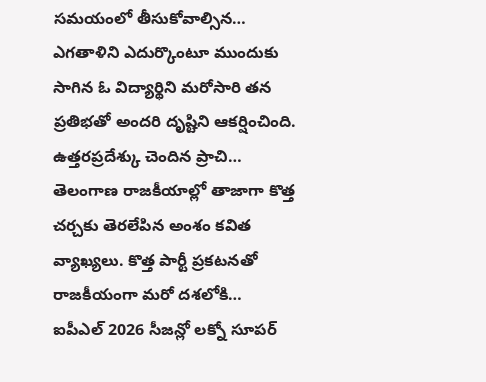సమయంలో తీసుకోవాల్సిన…
ఎగతాళిని ఎదుర్కొంటూ ముందుకు సాగిన ఓ విద్యార్థిని మరోసారి తన ప్రతిభతో అందరి దృష్టిని ఆకర్షించింది. ఉత్తరప్రదేశ్కు చెందిన ప్రాచి…
తెలంగాణ రాజకీయాల్లో తాజాగా కొత్త చర్చకు తెరలేపిన అంశం కవిత వ్యాఖ్యలు. కొత్త పార్టీ ప్రకటనతో రాజకీయంగా మరో దశలోకి…
ఐపీఎల్ 2026 సీజన్లో లక్నో సూపర్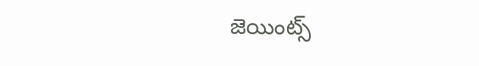జెయింట్స్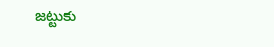జట్టుకు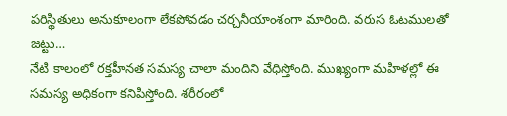పరిస్థితులు అనుకూలంగా లేకపోవడం చర్చనీయాంశంగా మారింది. వరుస ఓటములతో జట్టు…
నేటి కాలంలో రక్తహీనత సమస్య చాలా మందిని వేధిస్తోంది. ముఖ్యంగా మహిళల్లో ఈ సమస్య అధికంగా కనిపిస్తోంది. శరీరంలో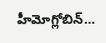హీమోగ్లోబిన్…